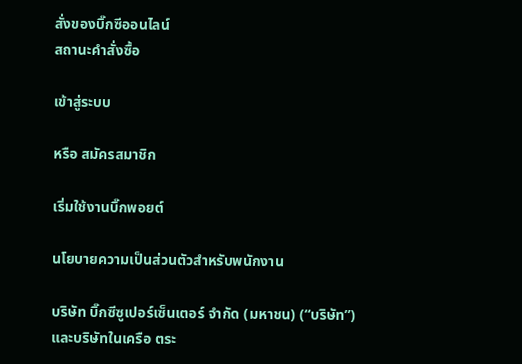สั่งของบิ๊กซีออนไลน์
สถานะคำสั่งซื้อ

เข้าสู่ระบบ

หรือ สมัครสมาชิก

เริ่มใช้งานบิ๊กพอยต์

นโยบายความเป็นส่วนตัวสำหรับพนักงาน

บริษัท บิ๊กซีซูเปอร์เซ็นเตอร์ จำกัด (มหาชน) (“บริษัท”) และบริษัทในเครือ ตระ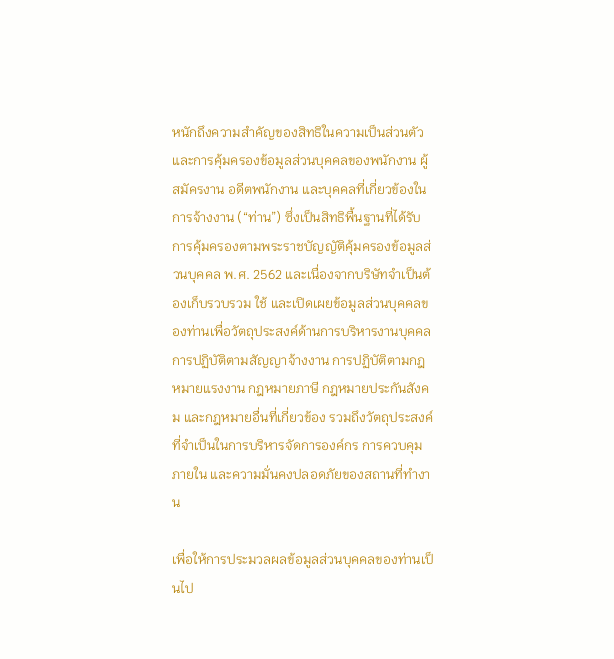หนักถึงความสำคัญของสิทธิในความเป็นส่วนตัวและการคุ้มครองข้อมูลส่วนบุคคลของพนักงาน ผู้สมัครงาน อดีตพนักงาน และบุคคลที่เกี่ยวข้องในการจ้างงาน (“ท่าน”) ซึ่งเป็นสิทธิพื้นฐานที่ได้รับการคุ้มครองตามพระราชบัญญัติคุ้มครองข้อมูลส่วนบุคคล พ.ศ. 2562 และเนื่องจากบริษัทจำเป็นต้องเก็บรวบรวม ใช้ และเปิดเผยข้อมูลส่วนบุคคลของท่านเพื่อวัตถุประสงค์ด้านการบริหารงานบุคคล การปฏิบัติตามสัญญาจ้างงาน การปฏิบัติตามกฎหมายแรงงาน กฎหมายภาษี กฎหมายประกันสังคม และกฎหมายอื่นที่เกี่ยวข้อง รวมถึงวัตถุประสงค์ที่จำเป็นในการบริหารจัดการองค์กร การควบคุมภายใน และความมั่นคงปลอดภัยของสถานที่ทำงาน

เพื่อให้การประมวลผลข้อมูลส่วนบุคคลของท่านเป็นไป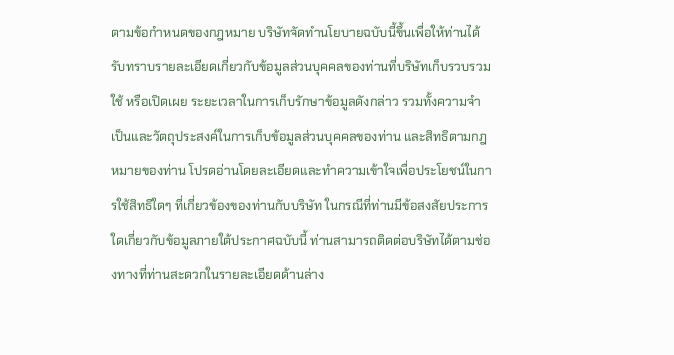ตามข้อกำหนดของกฎหมาย บริษัทจัดทำนโยบายฉบับนี้ขึ้นเพื่อให้ท่านได้รับทราบรายละเอียดเกี่ยวกับข้อมูลส่วนบุคคลของท่านที่บริษัทเก็บรวบรวม ใช้ หรือเปิดเผย ระยะเวลาในการเก็บรักษาข้อมูลดังกล่าว รวมทั้งความจำเป็นและวัตถุประสงค์ในการเก็บข้อมูลส่วนบุคคลของท่าน และสิทธิตามกฎหมายของท่าน โปรดอ่านโดยละเอียดและทำความเข้าใจเพื่อประโยชน์ในการใช้สิทธิใดๆ ที่เกี่ยวข้องของท่านกับบริษัท ในกรณีที่ท่านมีข้อสงสัยประการใดเกี่ยวกับข้อมูลภายใต้ประกาศฉบับนี้ ท่านสามารถติดต่อบริษัทได้ตามช่องทางที่ท่านสะดวกในรายละเอียดด้านล่าง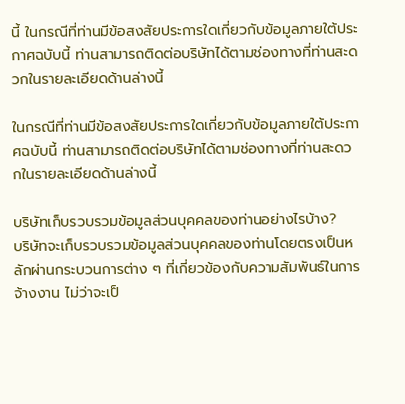นี้ ในกรณีที่ท่านมีข้อสงสัยประการใดเกี่ยวกับข้อมูลภายใต้ประกาศฉบับนี้ ท่านสามารถติดต่อบริษัทได้ตามช่องทางที่ท่านสะดวกในรายละเอียดด้านล่างนี้

ในกรณีที่ท่านมีข้อสงสัยประการใดเกี่ยวกับข้อมูลภายใต้ประกาศฉบับนี้ ท่านสามารถติดต่อบริษัทได้ตามช่องทางที่ท่านสะดวกในรายละเอียดด้านล่างนี้

บริษัทเก็บรวบรวมข้อมูลส่วนบุคคลของท่านอย่างไรบ้าง?
บริษัทจะเก็บรวบรวมข้อมูลส่วนบุคคลของท่านโดยตรงเป็นหลักผ่านกระบวนการต่าง ๆ ที่เกี่ยวข้องกับความสัมพันธ์ในการจ้างงาน ไม่ว่าจะเป็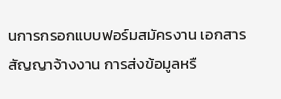นการกรอกแบบฟอร์มสมัครงาน เอกสารสัญญาจ้างงาน การส่งข้อมูลหรื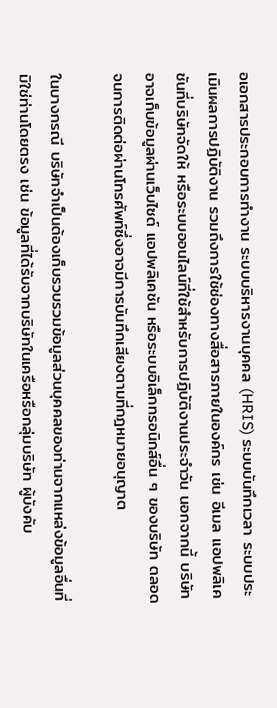อเอกสารประกอบการทำงาน ระบบบริหารงานบุคคล (HRIS) ระบบบันทึกเวลา ระบบประเมินผลการปฏิบัติงาน รวมถึงการใช้ช่องทางสื่อสารภายในองค์กร เช่น อีเมล แอปพลิเคชันที่บริษัทจัดให้ หรือระบบออนไลน์ที่ใช้สำหรับการปฏิบัติงานประจำวัน นอกจากนี้ บริษัทอาจเก็บข้อมูลผ่านเว็บไซต์ แอปพลิเคชัน หรือระบบอิเล็กทรอนิกส์อื่น ๆ ของบริษัท ตลอดจนการติดต่อผ่านโทรศัพท์ซึ่งอาจมีการบันทึกเสียงตามที่กฎหมายอนุญาต

ในบางกรณี บริษัทจำเป็นต้องเก็บรวบรวมข้อมูลส่วนบุคคลของท่านจากแหล่งข้อมูลอื่นที่มิใช่ท่านโดยตรง เช่น ข้อมูลที่ได้รับจากบริษัทในเครือหรือกลุ่มบริษัท ผู้บังคับ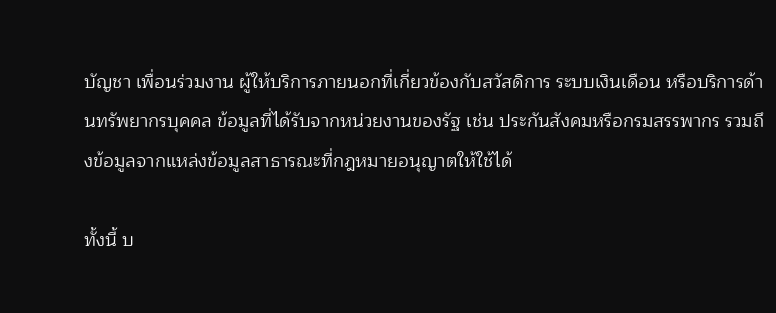บัญชา เพื่อนร่วมงาน ผู้ให้บริการภายนอกที่เกี่ยวข้องกับสวัสดิการ ระบบเงินเดือน หรือบริการด้านทรัพยากรบุคคล ข้อมูลที่ได้รับจากหน่วยงานของรัฐ เช่น ประกันสังคมหรือกรมสรรพากร รวมถึงข้อมูลจากแหล่งข้อมูลสาธารณะที่กฎหมายอนุญาตให้ใช้ได้

ทั้งนี้ บ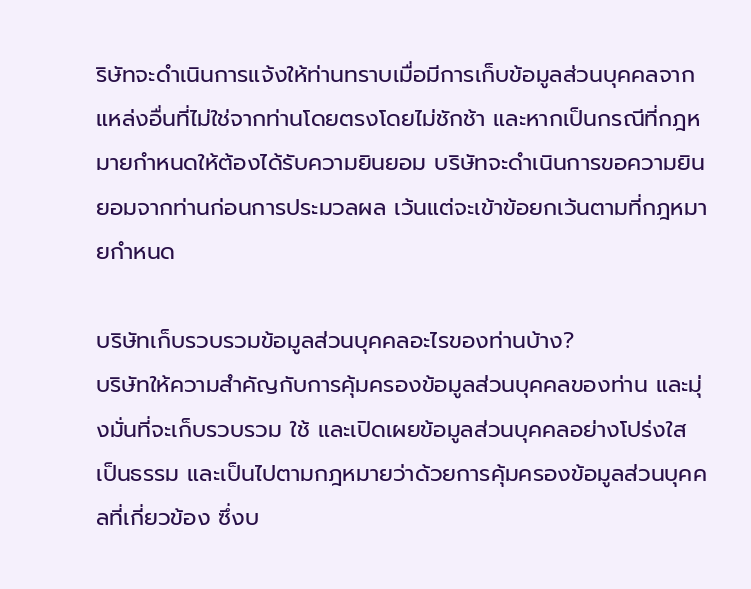ริษัทจะดำเนินการแจ้งให้ท่านทราบเมื่อมีการเก็บข้อมูลส่วนบุคคลจากแหล่งอื่นที่ไม่ใช่จากท่านโดยตรงโดยไม่ชักช้า และหากเป็นกรณีที่กฎหมายกำหนดให้ต้องได้รับความยินยอม บริษัทจะดำเนินการขอความยินยอมจากท่านก่อนการประมวลผล เว้นแต่จะเข้าข้อยกเว้นตามที่กฎหมายกำหนด

บริษัทเก็บรวบรวมข้อมูลส่วนบุคคลอะไรของท่านบ้าง?
บริษัทให้ความสำคัญกับการคุ้มครองข้อมูลส่วนบุคคลของท่าน และมุ่งมั่นที่จะเก็บรวบรวม ใช้ และเปิดเผยข้อมูลส่วนบุคคลอย่างโปร่งใส เป็นธรรม และเป็นไปตามกฎหมายว่าด้วยการคุ้มครองข้อมูลส่วนบุคคลที่เกี่ยวข้อง ซึ่งบ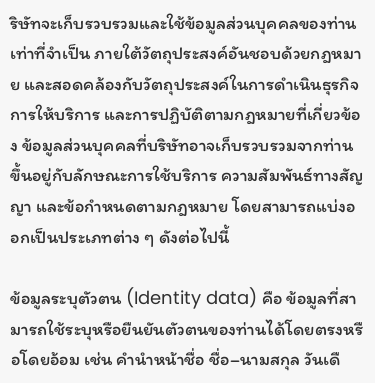ริษัทจะเก็บรวบรวมและใช้ข้อมูลส่วนบุคคลของท่านเท่าที่จำเป็น ภายใต้วัตถุประสงค์อันชอบด้วยกฎหมาย และสอดคล้องกับวัตถุประสงค์ในการดำเนินธุรกิจ การให้บริการ และการปฏิบัติตามกฎหมายที่เกี่ยวข้อง ข้อมูลส่วนบุคคลที่บริษัทอาจเก็บรวบรวมจากท่าน ขึ้นอยู่กับลักษณะการใช้บริการ ความสัมพันธ์ทางสัญญา และข้อกำหนดตามกฎหมาย โดยสามารถแบ่งออกเป็นประเภทต่าง ๆ ดังต่อไปนี้

ข้อมูลระบุตัวตน (Identity data) คือ ข้อมูลที่สามารถใช้ระบุหรือยืนยันตัวตนของท่านได้โดยตรงหรือโดยอ้อม เช่น คำนำหน้าชื่อ ชื่อ–นามสกุล วันเดื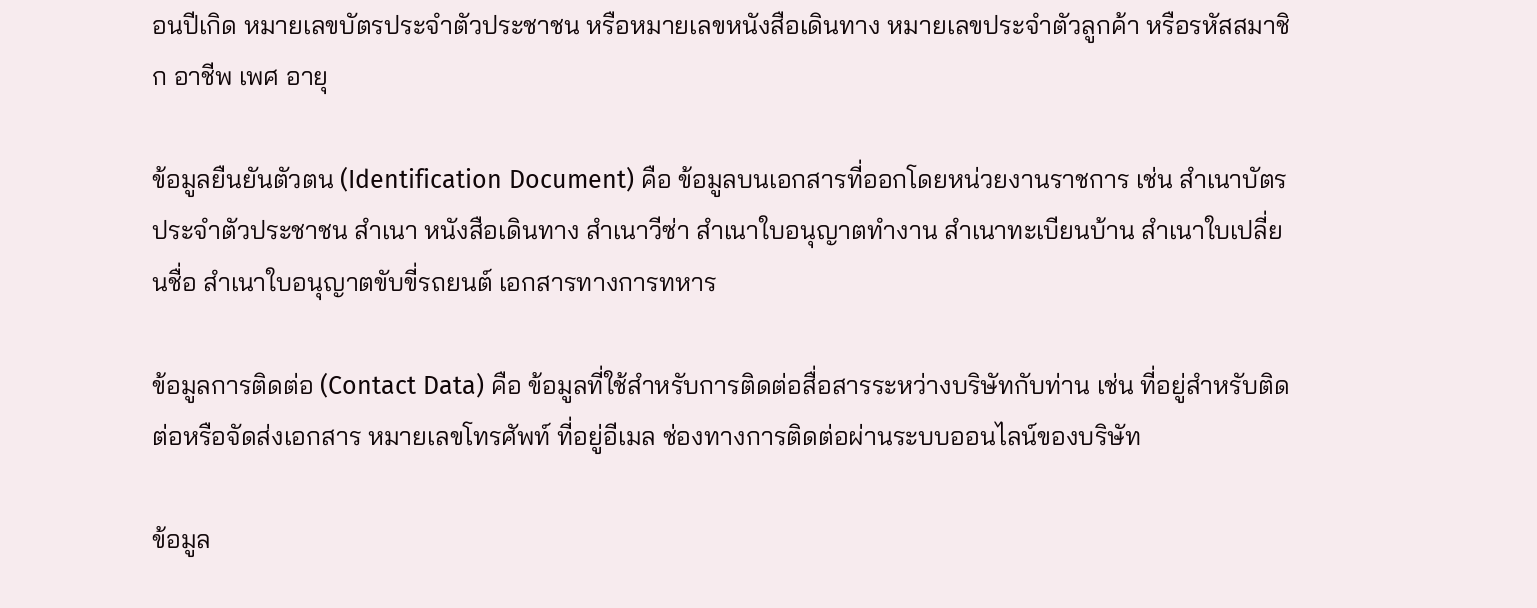อนปีเกิด หมายเลขบัตรประจำตัวประชาชน หรือหมายเลขหนังสือเดินทาง หมายเลขประจำตัวลูกค้า หรือรหัสสมาชิก อาชีพ เพศ อายุ

ข้อมูลยืนยันตัวตน (Identification Document) คือ ข้อมูลบนเอกสารที่ออกโดยหน่วยงานราชการ เช่น สำเนาบัตรประจำตัวประชาชน สำเนา หนังสือเดินทาง สำเนาวีซ่า สำเนาใบอนุญาตทำงาน สำเนาทะเบียนบ้าน สำเนาใบเปลี่ยนชื่อ สำเนาใบอนุญาตขับขี่รถยนต์ เอกสารทางการทหาร

ข้อมูลการติดต่อ (Contact Data) คือ ข้อมูลที่ใช้สำหรับการติดต่อสื่อสารระหว่างบริษัทกับท่าน เช่น ที่อยู่สำหรับติดต่อหรือจัดส่งเอกสาร หมายเลขโทรศัพท์ ที่อยู่อีเมล ช่องทางการติดต่อผ่านระบบออนไลน์ของบริษัท

ข้อมูล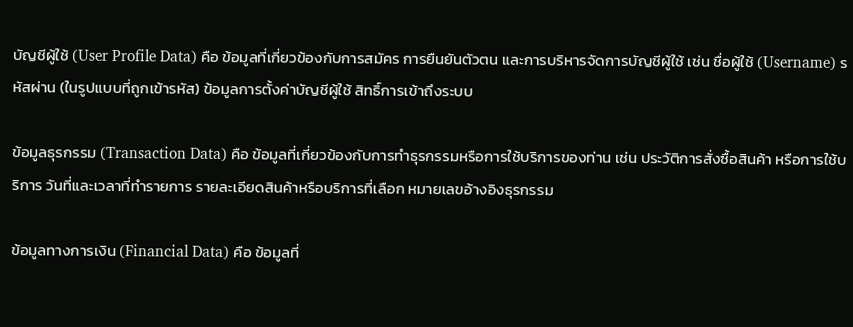บัญชีผู้ใช้ (User Profile Data) คือ ข้อมูลที่เกี่ยวข้องกับการสมัคร การยืนยันตัวตน และการบริหารจัดการบัญชีผู้ใช้ เช่น ชื่อผู้ใช้ (Username) รหัสผ่าน (ในรูปแบบที่ถูกเข้ารหัส) ข้อมูลการตั้งค่าบัญชีผู้ใช้ สิทธิ์การเข้าถึงระบบ

ข้อมูลธุรกรรม (Transaction Data) คือ ข้อมูลที่เกี่ยวข้องกับการทำธุรกรรมหรือการใช้บริการของท่าน เช่น ประวัติการสั่งซื้อสินค้า หรือการใช้บริการ วันที่และเวลาที่ทำรายการ รายละเอียดสินค้าหรือบริการที่เลือก หมายเลขอ้างอิงธุรกรรม

ข้อมูลทางการเงิน (Financial Data) คือ ข้อมูลที่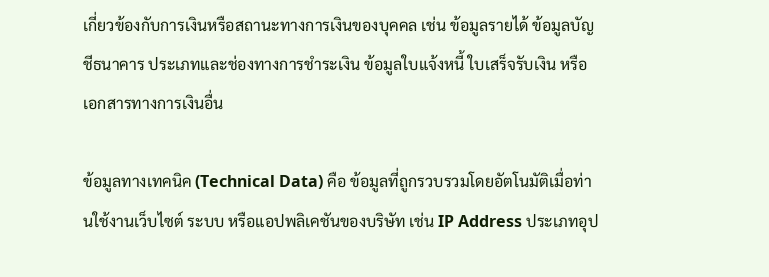เกี่ยวข้องกับการเงินหรือสถานะทางการเงินของบุคคล เช่น ข้อมูลรายได้ ข้อมูลบัญชีธนาคาร ประเภทและช่องทางการชำระเงิน ข้อมูลใบแจ้งหนี้ ใบเสร็จรับเงิน หรือเอกสารทางการเงินอื่น

ข้อมูลทางเทคนิค (Technical Data) คือ ข้อมูลที่ถูกรวบรวมโดยอัตโนมัติเมื่อท่านใช้งานเว็บไซต์ ระบบ หรือแอปพลิเคชันของบริษัท เช่น IP Address ประเภทอุป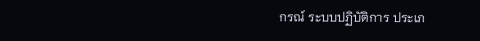กรณ์ ระบบปฏิบัติการ ประเภ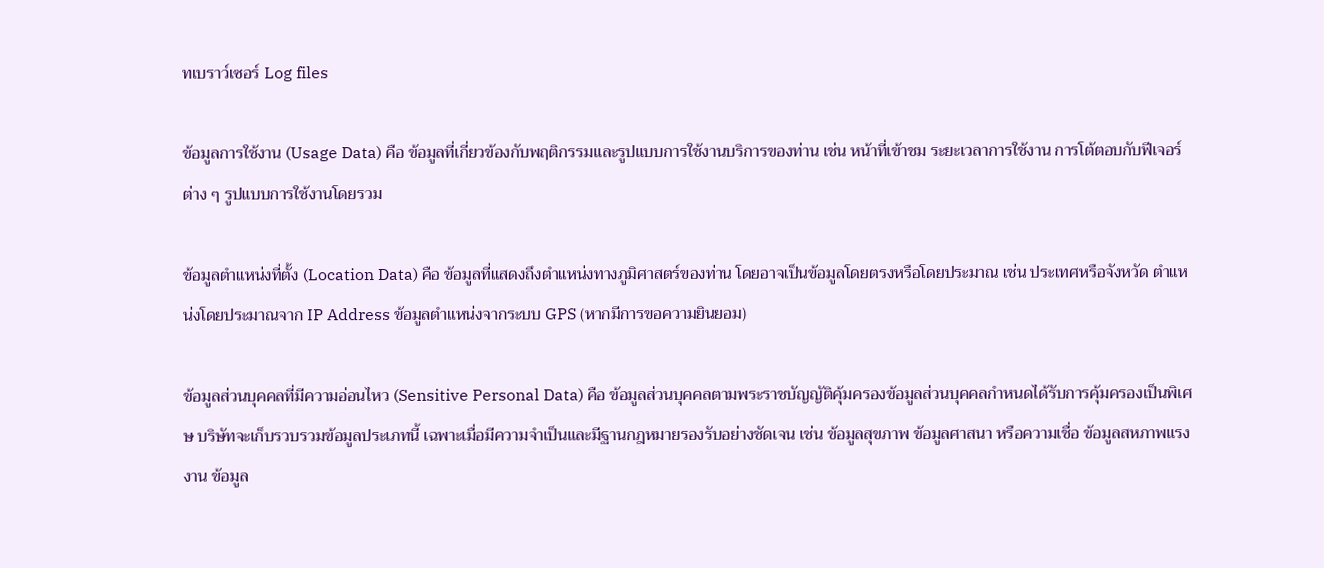ทเบราว์เซอร์ Log files

ข้อมูลการใช้งาน (Usage Data) คือ ข้อมูลที่เกี่ยวข้องกับพฤติกรรมและรูปแบบการใช้งานบริการของท่าน เช่น หน้าที่เข้าชม ระยะเวลาการใช้งาน การโต้ตอบกับฟีเจอร์ต่าง ๆ รูปแบบการใช้งานโดยรวม

ข้อมูลตำแหน่งที่ตั้ง (Location Data) คือ ข้อมูลที่แสดงถึงตำแหน่งทางภูมิศาสตร์ของท่าน โดยอาจเป็นข้อมูลโดยตรงหรือโดยประมาณ เช่น ประเทศหรือจังหวัด ตำแหน่งโดยประมาณจาก IP Address ข้อมูลตำแหน่งจากระบบ GPS (หากมีการขอความยินยอม)

ข้อมูลส่วนบุคคลที่มีความอ่อนไหว (Sensitive Personal Data) คือ ข้อมูลส่วนบุคคลตามพระราชบัญญัติคุ้มครองข้อมูลส่วนบุคคลกำหนดได้รับการคุ้มครองเป็นพิเศษ บริษัทจะเก็บรวบรวมข้อมูลประเภทนี้ เฉพาะเมื่อมีความจำเป็นและมีฐานกฎหมายรองรับอย่างชัดเจน เช่น ข้อมูลสุขภาพ ข้อมูลศาสนา หรือความเชื่อ ข้อมูลสหภาพแรงงาน ข้อมูล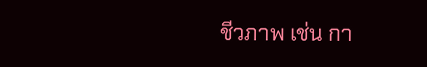ชีวภาพ เช่น กา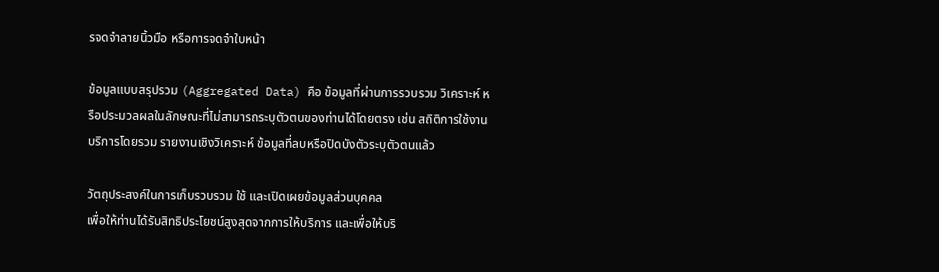รจดจำลายนิ้วมือ หรือการจดจำใบหน้า

ข้อมูลแบบสรุปรวม (Aggregated Data) คือ ข้อมูลที่ผ่านการรวบรวม วิเคราะห์ หรือประมวลผลในลักษณะที่ไม่สามารถระบุตัวตนของท่านได้โดยตรง เช่น สถิติการใช้งานบริการโดยรวม รายงานเชิงวิเคราะห์ ข้อมูลที่ลบหรือปิดบังตัวระบุตัวตนแล้ว

วัตถุประสงค์ในการเก็บรวบรวม ใช้ และเปิดเผยข้อมูลส่วนบุคคล
เพื่อให้ท่านได้รับสิทธิประโยชน์สูงสุดจากการให้บริการ และเพื่อให้บริ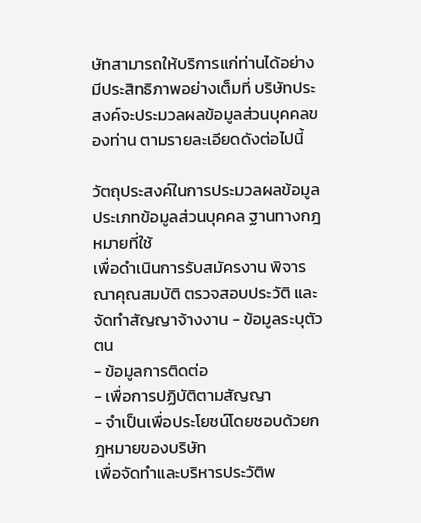ษัทสามารถให้บริการแก่ท่านได้อย่างมีประสิทธิภาพอย่างเต็มที่ บริษัทประสงค์จะประมวลผลข้อมูลส่วนบุคคลของท่าน ตามรายละเอียดดังต่อไปนี้

วัตถุประสงค์ในการประมวลผลข้อมูล ประเภทข้อมูลส่วนบุคคล ฐานทางกฎหมายที่ใช้
เพื่อดำเนินการรับสมัครงาน พิจารณาคุณสมบัติ ตรวจสอบประวัติ และจัดทำสัญญาจ้างงาน - ข้อมูลระบุตัวตน
- ข้อมูลการติดต่อ
- เพื่อการปฏิบัติตามสัญญา
- จำเป็นเพื่อประโยชน์โดยชอบด้วยกฎหมายของบริษัท
เพื่อจัดทำและบริหารประวัติพ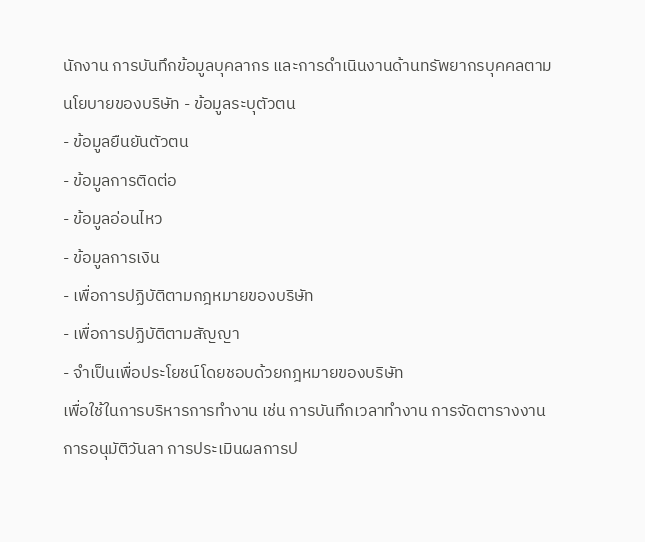นักงาน การบันทึกข้อมูลบุคลากร และการดำเนินงานด้านทรัพยากรบุคคลตามนโยบายของบริษัท - ข้อมูลระบุตัวตน
- ข้อมูลยืนยันตัวตน
- ข้อมูลการติดต่อ
- ข้อมูลอ่อนไหว
- ข้อมูลการเงิน
- เพื่อการปฏิบัติตามกฎหมายของบริษัท
- เพื่อการปฏิบัติตามสัญญา
- จำเป็นเพื่อประโยชน์โดยชอบด้วยกฎหมายของบริษัท
เพื่อใช้ในการบริหารการทำงาน เช่น การบันทึกเวลาทำงาน การจัดตารางงาน การอนุมัติวันลา การประเมินผลการป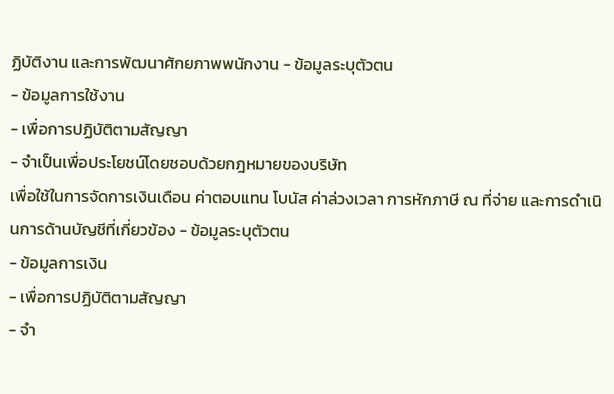ฏิบัติงาน และการพัฒนาศักยภาพพนักงาน - ข้อมูลระบุตัวตน
- ข้อมูลการใช้งาน
- เพื่อการปฏิบัติตามสัญญา
- จำเป็นเพื่อประโยชน์โดยชอบด้วยกฎหมายของบริษัท
เพื่อใช้ในการจัดการเงินเดือน ค่าตอบแทน โบนัส ค่าล่วงเวลา การหักภาษี ณ ที่จ่าย และการดำเนินการด้านบัญชีที่เกี่ยวข้อง - ข้อมูลระบุตัวตน
- ข้อมูลการเงิน
- เพื่อการปฏิบัติตามสัญญา
- จำ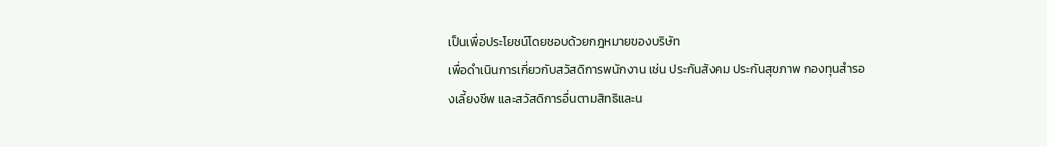เป็นเพื่อประโยชน์โดยชอบด้วยกฎหมายของบริษัท
เพื่อดำเนินการเกี่ยวกับสวัสดิการพนักงาน เช่น ประกันสังคม ประกันสุขภาพ กองทุนสำรองเลี้ยงชีพ และสวัสดิการอื่นตามสิทธิและน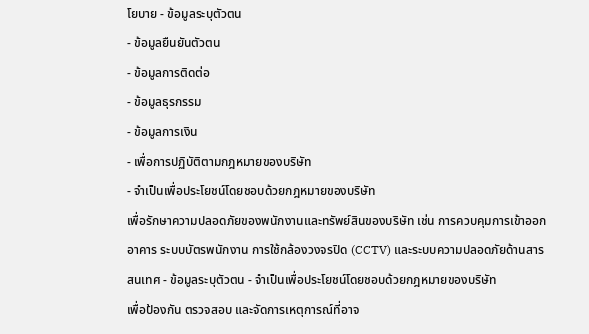โยบาย - ข้อมูลระบุตัวตน
- ข้อมูลยืนยันตัวตน
- ข้อมูลการติดต่อ
- ข้อมูลธุรกรรม
- ข้อมูลการเงิน
- เพื่อการปฏิบัติตามกฎหมายของบริษัท
- จำเป็นเพื่อประโยชน์โดยชอบด้วยกฎหมายของบริษัท
เพื่อรักษาความปลอดภัยของพนักงานและทรัพย์สินของบริษัท เช่น การควบคุมการเข้าออกอาคาร ระบบบัตรพนักงาน การใช้กล้องวงจรปิด (CCTV) และระบบความปลอดภัยด้านสารสนเทศ - ข้อมูลระบุตัวตน - จำเป็นเพื่อประโยชน์โดยชอบด้วยกฎหมายของบริษัท
เพื่อป้องกัน ตรวจสอบ และจัดการเหตุการณ์ที่อาจ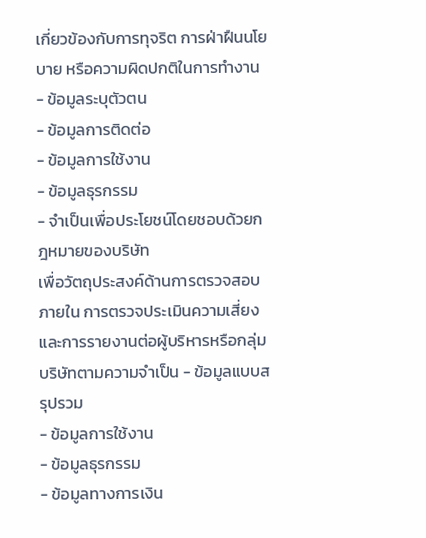เกี่ยวข้องกับการทุจริต การฝ่าฝืนนโยบาย หรือความผิดปกติในการทำงาน - ข้อมูลระบุตัวตน
- ข้อมูลการติดต่อ
- ข้อมูลการใช้งาน
- ข้อมูลธุรกรรม
- จำเป็นเพื่อประโยชน์โดยชอบด้วยกฎหมายของบริษัท
เพื่อวัตถุประสงค์ด้านการตรวจสอบภายใน การตรวจประเมินความเสี่ยง และการรายงานต่อผู้บริหารหรือกลุ่มบริษัทตามความจำเป็น - ข้อมูลแบบสรุปรวม
- ข้อมูลการใช้งาน
- ข้อมูลธุรกรรม
- ข้อมูลทางการเงิน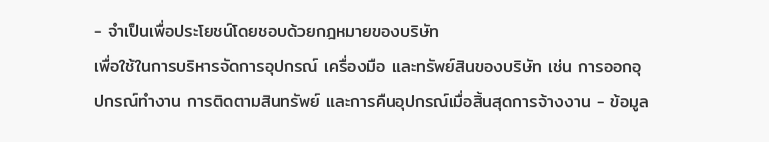- จำเป็นเพื่อประโยชน์โดยชอบด้วยกฎหมายของบริษัท
เพื่อใช้ในการบริหารจัดการอุปกรณ์ เครื่องมือ และทรัพย์สินของบริษัท เช่น การออกอุปกรณ์ทำงาน การติดตามสินทรัพย์ และการคืนอุปกรณ์เมื่อสิ้นสุดการจ้างงาน - ข้อมูล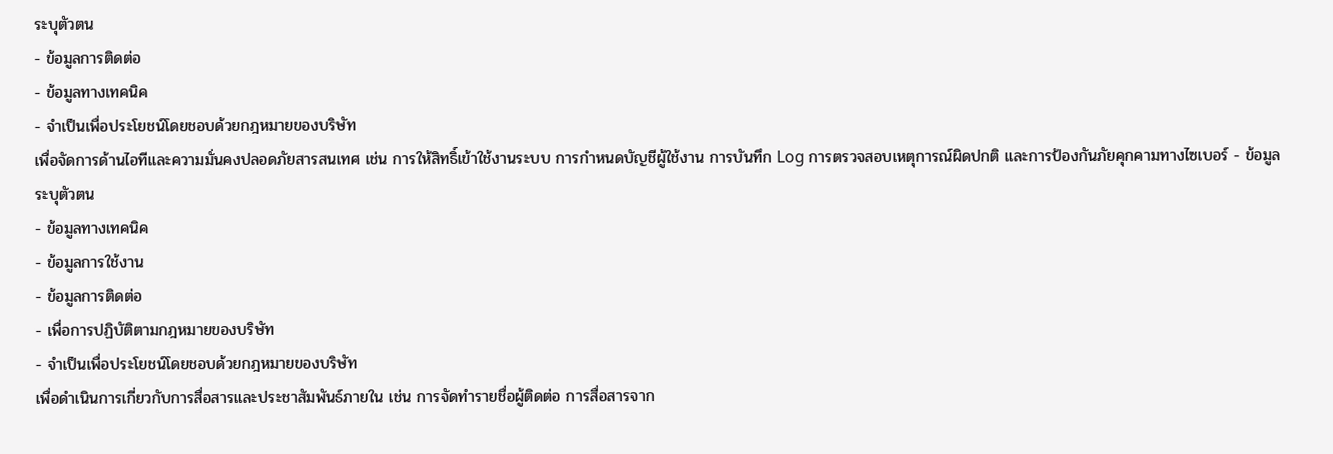ระบุตัวตน
- ข้อมูลการติดต่อ
- ข้อมูลทางเทคนิค
- จำเป็นเพื่อประโยชน์โดยชอบด้วยกฎหมายของบริษัท
เพื่อจัดการด้านไอทีและความมั่นคงปลอดภัยสารสนเทศ เช่น การให้สิทธิ์เข้าใช้งานระบบ การกำหนดบัญชีผู้ใช้งาน การบันทึก Log การตรวจสอบเหตุการณ์ผิดปกติ และการป้องกันภัยคุกคามทางไซเบอร์ - ข้อมูลระบุตัวตน
- ข้อมูลทางเทคนิค
- ข้อมูลการใช้งาน
- ข้อมูลการติดต่อ
- เพื่อการปฏิบัติตามกฎหมายของบริษัท
- จำเป็นเพื่อประโยชน์โดยชอบด้วยกฎหมายของบริษัท
เพื่อดำเนินการเกี่ยวกับการสื่อสารและประชาสัมพันธ์ภายใน เช่น การจัดทำรายชื่อผู้ติดต่อ การสื่อสารจาก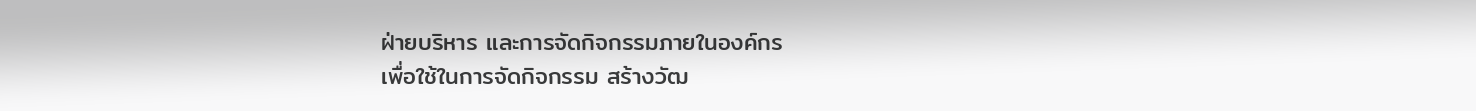ฝ่ายบริหาร และการจัดกิจกรรมภายในองค์กร
เพื่อใช้ในการจัดกิจกรรม สร้างวัฒ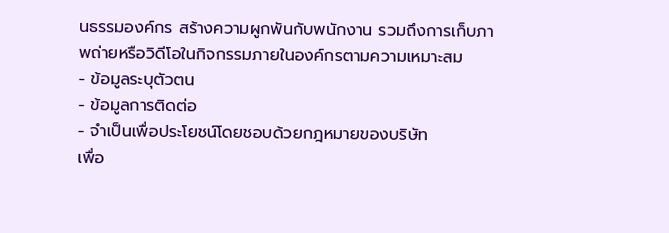นธรรมองค์กร สร้างความผูกพันกับพนักงาน รวมถึงการเก็บภาพถ่ายหรือวิดีโอในกิจกรรมภายในองค์กรตามความเหมาะสม
- ข้อมูลระบุตัวตน
- ข้อมูลการติดต่อ
- จำเป็นเพื่อประโยชน์โดยชอบด้วยกฎหมายของบริษัท
เพื่อ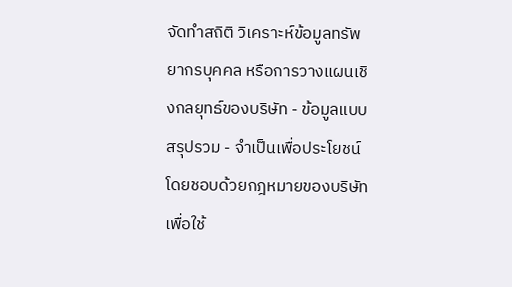จัดทำสถิติ วิเคราะห์ข้อมูลทรัพยากรบุคคล หรือการวางแผนเชิงกลยุทธ์ของบริษัท - ข้อมูลแบบสรุปรวม - จำเป็นเพื่อประโยชน์โดยชอบด้วยกฎหมายของบริษัท
เพื่อใช้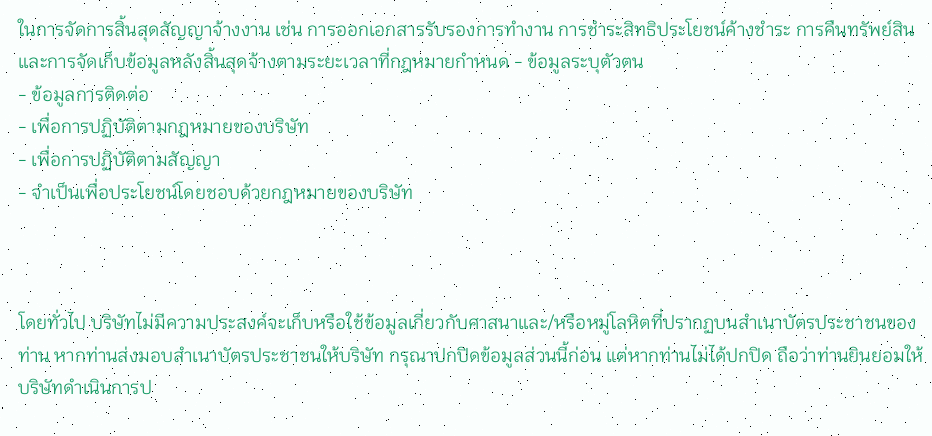ในการจัดการสิ้นสุดสัญญาจ้างงาน เช่น การออกเอกสารรับรองการทำงาน การชำระสิทธิประโยชน์ค้างชำระ การคืนทรัพย์สิน และการจัดเก็บข้อมูลหลังสิ้นสุดจ้างตามระยะเวลาที่กฎหมายกำหนด - ข้อมูลระบุตัวตน
- ข้อมูลการติดต่อ
- เพื่อการปฏิบัติตามกฎหมายของบริษัท
- เพื่อการปฏิบัติตามสัญญา
- จำเป็นเพื่อประโยชน์โดยชอบด้วยกฎหมายของบริษัท



โดยทั่วไป บริษัทไม่มีความประสงค์จะเก็บหรือใช้ข้อมูลเกี่ยวกับศาสนาและ/หรือหมู่โลหิตที่ปรากฏบนสำเนาบัตรประชาชนของท่าน หากท่านส่งมอบสำเนาบัตรประชาชนให้บริษัท กรุณาปกปิดข้อมูลส่วนนี้ก่อน แต่หากท่านไม่ได้ปกปิด ถือว่าท่านยินยอมให้บริษัทดำเนินการป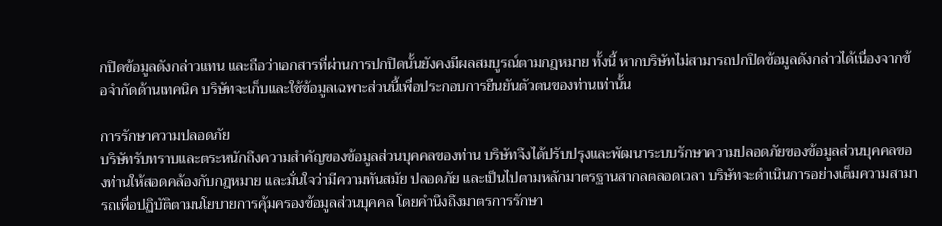กปิดข้อมูลดังกล่าวแทน และถือว่าเอกสารที่ผ่านการปกปิดนั้นยังคงมีผลสมบูรณ์ตามกฎหมาย ทั้งนี้ หากบริษัทไม่สามารถปกปิดข้อมูลดังกล่าวได้เนื่องจากข้อจำกัดด้านเทคนิค บริษัทจะเก็บและใช้ข้อมูลเฉพาะส่วนนี้เพื่อประกอบการยืนยันตัวตนของท่านเท่านั้น

การรักษาความปลอดภัย
บริษัทรับทราบและตระหนักถึงความสำคัญของข้อมูลส่วนบุคคลของท่าน บริษัทจึงได้ปรับปรุงและพัฒนาระบบรักษาความปลอดภัยของข้อมูลส่วนบุคคลของท่านให้สอดคล้องกับกฎหมาย และมั่นใจว่ามีความทันสมัย ปลอดภัย และเป็นไปตามหลักมาตรฐานสากลตลอดเวลา บริษัทจะดำเนินการอย่างเต็มความสามารถเพื่อปฏิบัติตามนโยบายการคุ้มครองข้อมูลส่วนบุคคล โดยคำนึงถึงมาตรการรักษา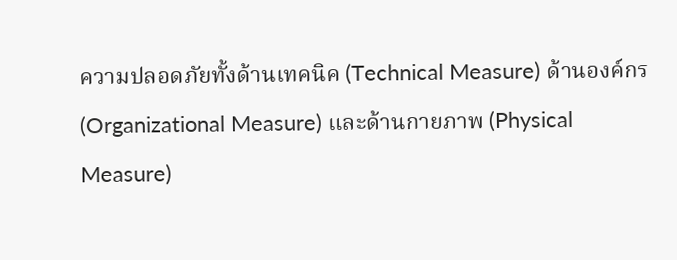ความปลอดภัยทั้งด้านเทคนิค (Technical Measure) ด้านองค์กร (Organizational Measure) และด้านกายภาพ (Physical Measure)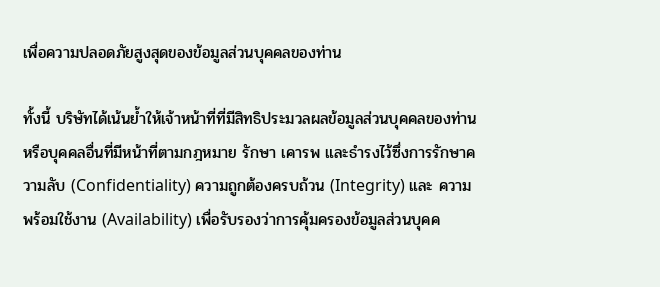เพื่อความปลอดภัยสูงสุดของข้อมูลส่วนบุคคลของท่าน

ทั้งนี้ บริษัทได้เน้นย้ำให้เจ้าหน้าที่ที่มีสิทธิประมวลผลข้อมูลส่วนบุคคลของท่านหรือบุคคลอื่นที่มีหน้าที่ตามกฎหมาย รักษา เคารพ และธำรงไว้ซึ่งการรักษาความลับ (Confidentiality) ความถูกต้องครบถ้วน (Integrity) และ ความพร้อมใช้งาน (Availability) เพื่อรับรองว่าการคุ้มครองข้อมูลส่วนบุคค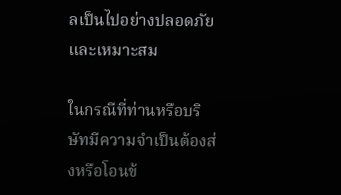ลเป็นไปอย่างปลอดภัยและเหมาะสม

ในกรณีที่ท่านหรือบริษัทมีความจำเป็นต้องส่งหรือโอนข้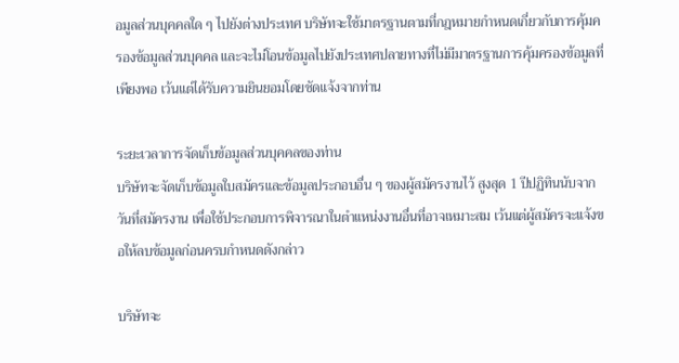อมูลส่วนบุคคลใด ๆ ไปยังต่างประเทศ บริษัทจะใช้มาตรฐานตามที่กฎหมายกำหนดเกี่ยวกับการคุ้มครองข้อมูลส่วนบุคคล และจะไม่โอนข้อมูลไปยังประเทศปลายทางที่ไม่มีมาตรฐานการคุ้มครองข้อมูลที่เพียงพอ เว้นแต่ได้รับความยินยอมโดยชัดแจ้งจากท่าน

ระยะเวลาการจัดเก็บข้อมูลส่วนบุคคลของท่าน
บริษัทจะจัดเก็บข้อมูลใบสมัครและข้อมูลประกอบอื่น ๆ ของผู้สมัครงานไว้ สูงสุด 1 ปีปฏิทินนับจากวันที่สมัครงาน เพื่อใช้ประกอบการพิจารณาในตำแหน่งงานอื่นที่อาจเหมาะสม เว้นแต่ผู้สมัครจะแจ้งขอให้ลบข้อมูลก่อนครบกำหนดดังกล่าว

บริษัทจะ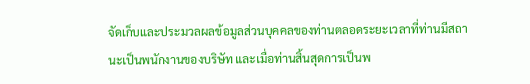จัดเก็บและประมวลผลข้อมูลส่วนบุคคลของท่านตลอดระยะเวลาที่ท่านมีสถานะเป็นพนักงานของบริษัท และเมื่อท่านสิ้นสุดการเป็นพ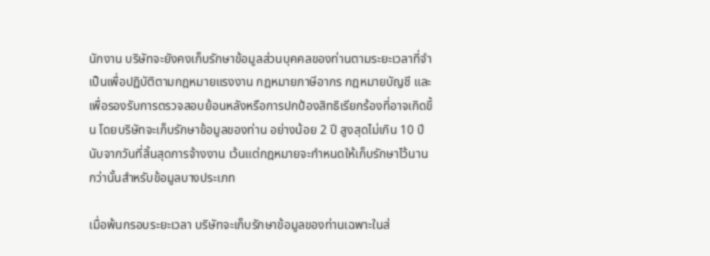นักงาน บริษัทจะยังคงเก็บรักษาข้อมูลส่วนบุคคลของท่านตามระยะเวลาที่จำเป็นเพื่อปฏิบัติตามกฎหมายแรงงาน กฎหมายภาษีอากร กฎหมายบัญชี และเพื่อรองรับการตรวจสอบย้อนหลังหรือการปกป้องสิทธิเรียกร้องที่อาจเกิดขึ้น โดยบริษัทจะเก็บรักษาข้อมูลของท่าน อย่างน้อย 2 ปี สูงสุดไม่เกิน 10 ปี นับจากวันที่สิ้นสุดการจ้างงาน เว้นแต่กฎหมายจะกำหนดให้เก็บรักษาไว้นานกว่านั้นสำหรับข้อมูลบางประเภท

เมื่อพ้นกรอบระยะเวลา บริษัทจะเก็บรักษาข้อมูลของท่านเฉพาะในส่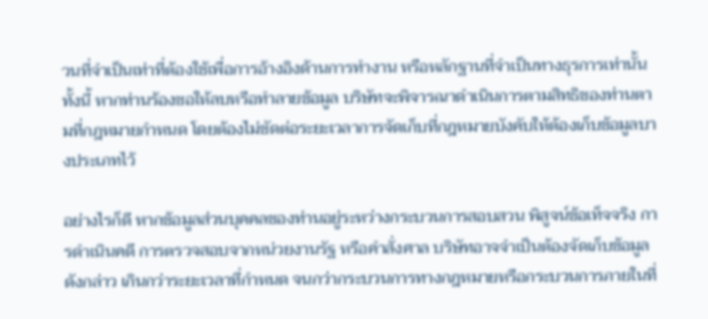วนที่จำเป็นเท่าที่ต้องใช้เพื่อการอ้างอิงด้านการทำงาน หรือหลักฐานที่จำเป็นทางธุรการเท่านั้น ทั้งนี้ หากท่านร้องขอให้ลบหรือทำลายข้อมูล บริษัทจะพิจารณาดำเนินการตามสิทธิของท่านตามที่กฎหมายกำหนด โดยต้องไม่ขัดต่อระยะเวลาการจัดเก็บที่กฎหมายบังคับให้ต้องเก็บข้อมูลบางประเภทไว้

อย่างไรก็ดี หากข้อมูลส่วนบุคคลของท่านอยู่ระหว่างกระบวนการสอบสวน พิสูจน์ข้อเท็จจริง การดำเนินคดี การตรวจสอบจากหน่วยงานรัฐ หรือคำสั่งศาล บริษัทอาจจำเป็นต้องจัดเก็บข้อมูลดังกล่าว เกินกว่าระยะเวลาที่กำหนด จนกว่ากระบวนการทางกฎหมายหรือกระบวนการภายในที่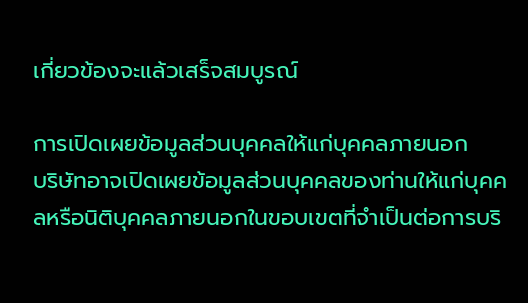เกี่ยวข้องจะแล้วเสร็จสมบูรณ์

การเปิดเผยข้อมูลส่วนบุคคลให้แก่บุคคลภายนอก
บริษัทอาจเปิดเผยข้อมูลส่วนบุคคลของท่านให้แก่บุคคลหรือนิติบุคคลภายนอกในขอบเขตที่จำเป็นต่อการบริ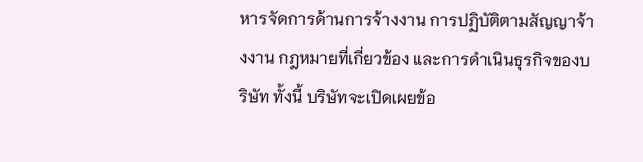หารจัดการด้านการจ้างงาน การปฏิบัติตามสัญญาจ้างงาน กฎหมายที่เกี่ยวข้อง และการดำเนินธุรกิจของบริษัท ทั้งนี้ บริษัทจะเปิดเผยข้อ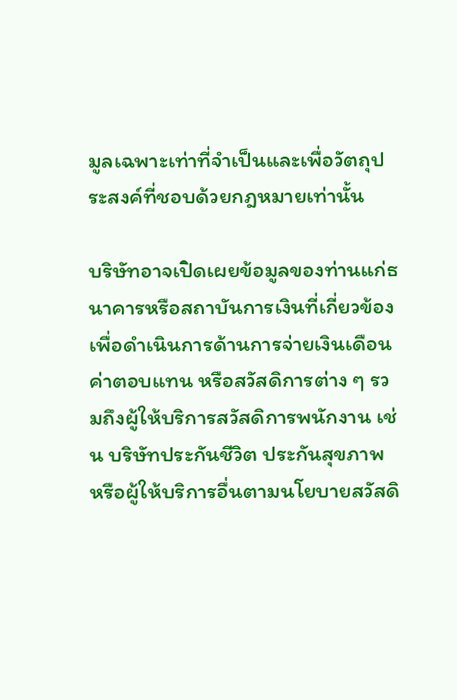มูลเฉพาะเท่าที่จำเป็นและเพื่อวัตถุประสงค์ที่ชอบด้วยกฎหมายเท่านั้น

บริษัทอาจเปิดเผยข้อมูลของท่านแก่ธนาคารหรือสถาบันการเงินที่เกี่ยวข้องเพื่อดำเนินการด้านการจ่ายเงินเดือน ค่าตอบแทน หรือสวัสดิการต่าง ๆ รวมถึงผู้ให้บริการสวัสดิการพนักงาน เช่น บริษัทประกันชีวิต ประกันสุขภาพ หรือผู้ให้บริการอื่นตามนโยบายสวัสดิ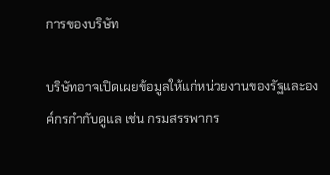การของบริษัท

บริษัทอาจเปิดเผยข้อมูลให้แก่หน่วยงานของรัฐและองค์กรกำกับดูแล เช่น กรมสรรพากร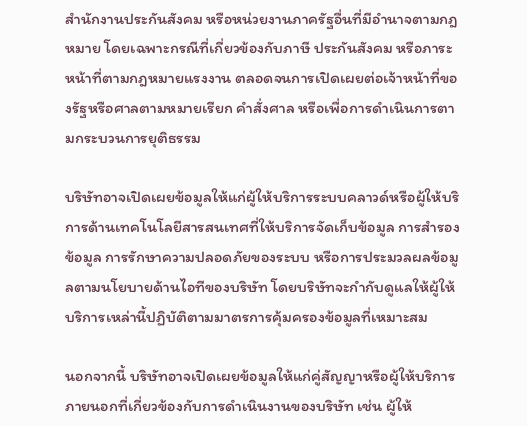สำนักงานประกันสังคม หรือหน่วยงานภาครัฐอื่นที่มีอำนาจตามกฎหมาย โดยเฉพาะกรณีที่เกี่ยวข้องกับภาษี ประกันสังคม หรือภาระหน้าที่ตามกฎหมายแรงงาน ตลอดจนการเปิดเผยต่อเจ้าหน้าที่ของรัฐหรือศาลตามหมายเรียก คำสั่งศาล หรือเพื่อการดำเนินการตามกระบวนการยุติธรรม

บริษัทอาจเปิดเผยข้อมูลให้แก่ผู้ให้บริการระบบคลาวด์หรือผู้ให้บริการด้านเทคโนโลยีสารสนเทศที่ให้บริการจัดเก็บข้อมูล การสำรองข้อมูล การรักษาความปลอดภัยของระบบ หรือการประมวลผลข้อมูลตามนโยบายด้านไอทีของบริษัท โดยบริษัทจะกำกับดูแลให้ผู้ให้บริการเหล่านี้ปฏิบัติตามมาตรการคุ้มครองข้อมูลที่เหมาะสม

นอกจากนี้ บริษัทอาจเปิดเผยข้อมูลให้แก่คู่สัญญาหรือผู้ให้บริการภายนอกที่เกี่ยวข้องกับการดำเนินงานของบริษัท เช่น ผู้ให้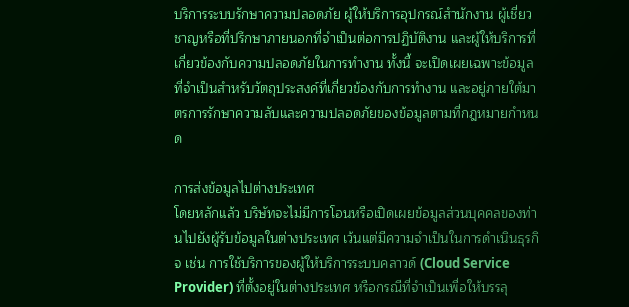บริการระบบรักษาความปลอดภัย ผู้ให้บริการอุปกรณ์สำนักงาน ผู้เชี่ยวชาญหรือที่ปรึกษาภายนอกที่จำเป็นต่อการปฏิบัติงาน และผู้ให้บริการที่เกี่ยวข้องกับความปลอดภัยในการทำงาน ทั้งนี้ จะเปิดเผยเฉพาะข้อมูลที่จำเป็นสำหรับวัตถุประสงค์ที่เกี่ยวข้องกับการทำงาน และอยู่ภายใต้มาตรการรักษาความลับและความปลอดภัยของข้อมูลตามที่กฎหมายกำหนด

การส่งข้อมูลไปต่างประเทศ
โดยหลักแล้ว บริษัทจะไม่มีการโอนหรือเปิดเผยข้อมูลส่วนบุคคลของท่านไปยังผู้รับข้อมูลในต่างประเทศ เว้นแต่มีความจำเป็นในการดำเนินธุรกิจ เช่น การใช้บริการของผู้ให้บริการระบบคลาวด์ (Cloud Service Provider) ที่ตั้งอยู่ในต่างประเทศ หรือกรณีที่จำเป็นเพื่อให้บรรลุ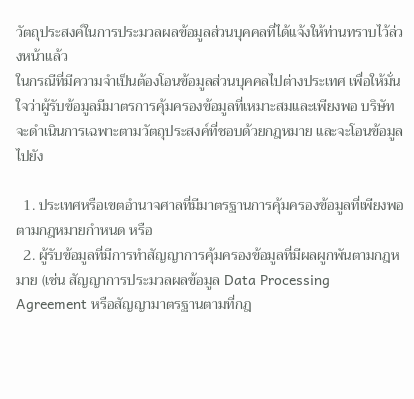วัตถุประสงค์ในการประมวลผลข้อมูลส่วนบุคคลที่ได้แจ้งให้ท่านทราบไว้ล่วงหน้าแล้ว
ในกรณีที่มีความจำเป็นต้องโอนข้อมูลส่วนบุคคลไปต่างประเทศ เพื่อให้มั่นใจว่าผู้รับข้อมูลมีมาตรการคุ้มครองข้อมูลที่เหมาะสมและเพียงพอ บริษัทจะดำเนินการเฉพาะตามวัตถุประสงค์ที่ชอบด้วยกฎหมาย และจะโอนข้อมูลไปยัง

  1. ประเทศหรือเขตอำนาจศาลที่มีมาตรฐานการคุ้มครองข้อมูลที่เพียงพอตามกฎหมายกำหนด หรือ
  2. ผู้รับข้อมูลที่มีการทำสัญญาการคุ้มครองข้อมูลที่มีผลผูกพันตามกฎหมาย (เช่น สัญญาการประมวลผลข้อมูล Data Processing Agreement หรือสัญญามาตรฐานตามที่กฎ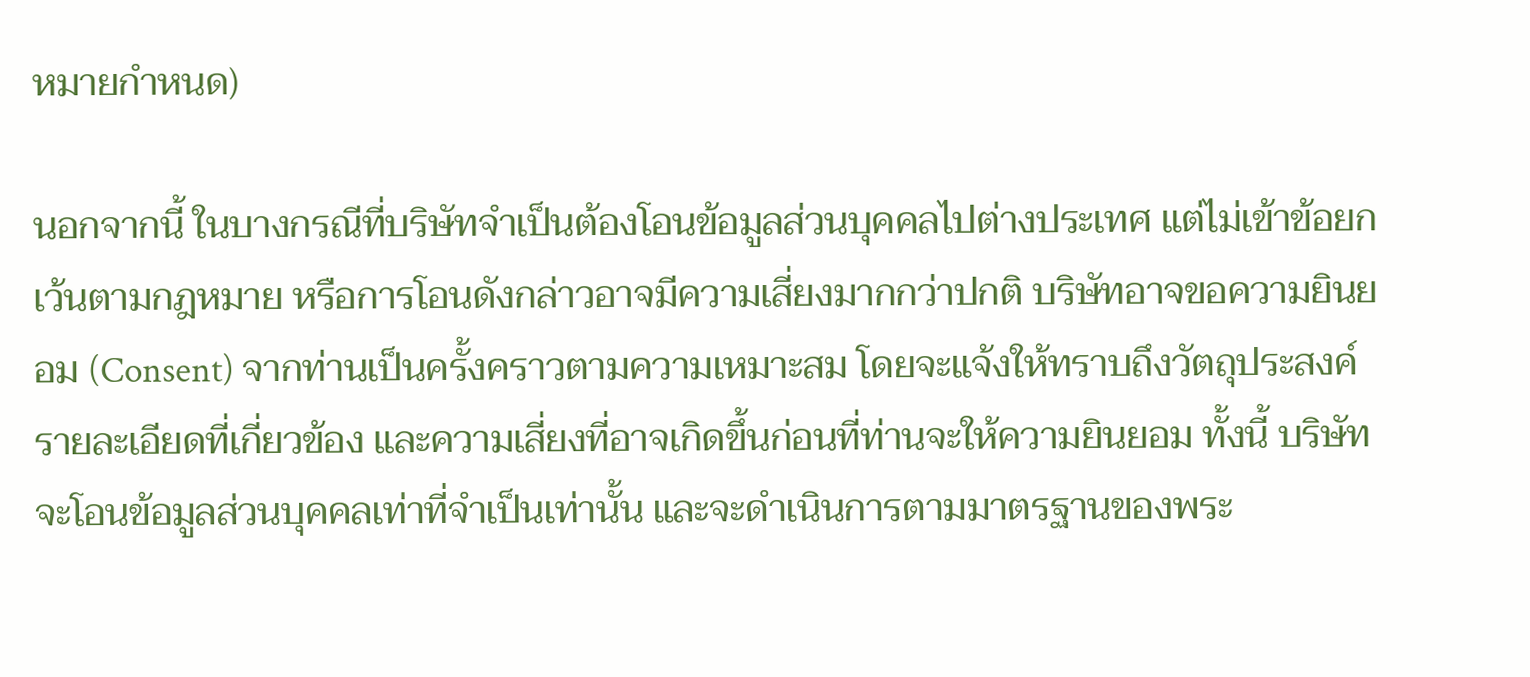หมายกำหนด)

นอกจากนี้ ในบางกรณีที่บริษัทจำเป็นต้องโอนข้อมูลส่วนบุคคลไปต่างประเทศ แต่ไม่เข้าข้อยกเว้นตามกฎหมาย หรือการโอนดังกล่าวอาจมีความเสี่ยงมากกว่าปกติ บริษัทอาจขอความยินยอม (Consent) จากท่านเป็นครั้งคราวตามความเหมาะสม โดยจะแจ้งให้ทราบถึงวัตถุประสงค์ รายละเอียดที่เกี่ยวข้อง และความเสี่ยงที่อาจเกิดขึ้นก่อนที่ท่านจะให้ความยินยอม ทั้งนี้ บริษัทจะโอนข้อมูลส่วนบุคคลเท่าที่จำเป็นเท่านั้น และจะดำเนินการตามมาตรฐานของพระ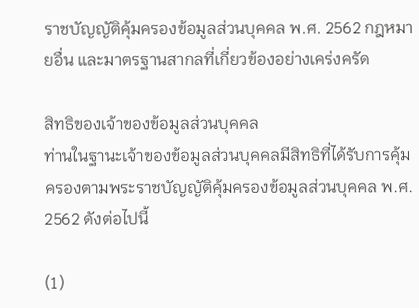ราชบัญญัติคุ้มครองข้อมูลส่วนบุคคล พ.ศ. 2562 กฎหมายอื่น และมาตรฐานสากลที่เกี่ยวข้องอย่างเคร่งครัด

สิทธิของเจ้าของข้อมูลส่วนบุคคล
ท่านในฐานะเจ้าของข้อมูลส่วนบุคคลมีสิทธิที่ได้รับการคุ้มครองตามพระราชบัญญัติคุ้มครองข้อมูลส่วนบุคคล พ.ศ. 2562 ดังต่อไปนี้

(1)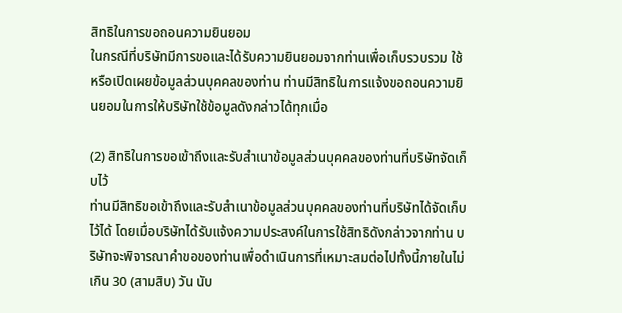สิทธิในการขอถอนความยินยอม
ในกรณีที่บริษัทมีการขอและได้รับความยินยอมจากท่านเพื่อเก็บรวบรวม ใช้ หรือเปิดเผยข้อมูลส่วนบุคคลของท่าน ท่านมีสิทธิในการแจ้งขอถอนความยินยอมในการให้บริษัทใช้ข้อมูลดังกล่าวได้ทุกเมื่อ

(2) สิทธิในการขอเข้าถึงและรับสำเนาข้อมูลส่วนบุคคลของท่านที่บริษัทจัดเก็บไว้
ท่านมีสิทธิขอเข้าถึงและรับสำเนาข้อมูลส่วนบุคคลของท่านที่บริษัทได้จัดเก็บไว้ได้ โดยเมื่อบริษัทได้รับแจ้งความประสงค์ในการใช้สิทธิดังกล่าวจากท่าน บริษัทจะพิจารณาคำขอของท่านเพื่อดำเนินการที่เหมาะสมต่อไปทั้งนี้ภายในไม่เกิน 30 (สามสิบ) วัน นับ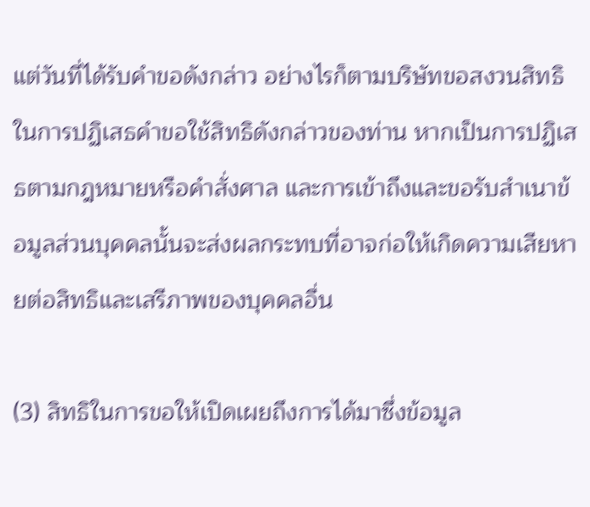แต่วันที่ได้รับคำขอดังกล่าว อย่างไรก็ตามบริษัทขอสงวนสิทธิในการปฏิเสธคำขอใช้สิทธิดังกล่าวของท่าน หากเป็นการปฏิเสธตามกฎหมายหรือคำสั่งศาล และการเข้าถึงและขอรับสำเนาข้อมูลส่วนบุคคลนั้นจะส่งผลกระทบที่อาจก่อให้เกิดความเสียหายต่อสิทธิและเสรีภาพของบุคคลอื่น

(3) สิทธิในการขอให้เปิดเผยถึงการได้มาซึ่งข้อมูล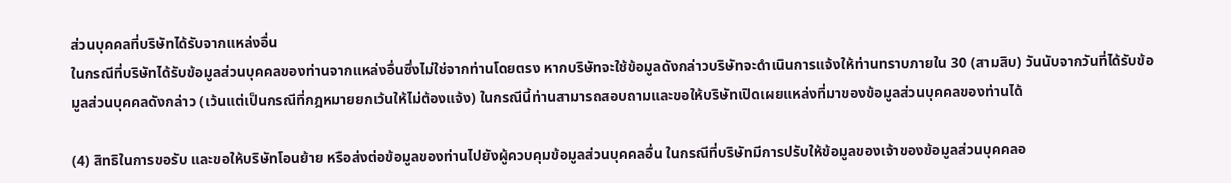ส่วนบุคคลที่บริษัทได้รับจากแหล่งอื่น
ในกรณีที่บริษัทได้รับข้อมูลส่วนบุคคลของท่านจากแหล่งอื่นซึ่งไม่ใช่จากท่านโดยตรง หากบริษัทจะใช้ข้อมูลดังกล่าวบริษัทจะดำเนินการแจ้งให้ท่านทราบภายใน 30 (สามสิบ) วันนับจากวันที่ได้รับข้อมูลส่วนบุคคลดังกล่าว (เว้นแต่เป็นกรณีที่กฎหมายยกเว้นให้ไม่ต้องแจ้ง) ในกรณีนี้ท่านสามารถสอบถามและขอให้บริษัทเปิดเผยแหล่งที่มาของข้อมูลส่วนบุคคลของท่านได้

(4) สิทธิในการขอรับ และขอให้บริษัทโอนย้าย หรือส่งต่อข้อมูลของท่านไปยังผู้ควบคุมข้อมูลส่วนบุคคลอื่น ในกรณีที่บริษัทมีการปรับให้ข้อมูลของเจ้าของข้อมูลส่วนบุคคลอ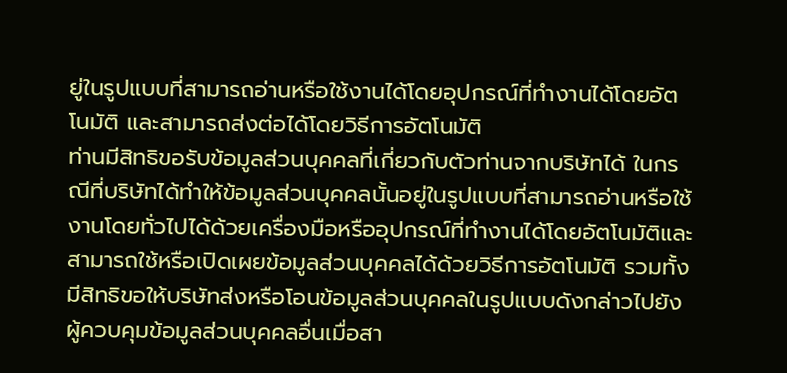ยู่ในรูปแบบที่สามารถอ่านหรือใช้งานได้โดยอุปกรณ์ที่ทำงานได้โดยอัตโนมัติ และสามารถส่งต่อได้โดยวิธีการอัตโนมัติ
ท่านมีสิทธิขอรับข้อมูลส่วนบุคคลที่เกี่ยวกับตัวท่านจากบริษัทได้ ในกรณีที่บริษัทได้ทำให้ข้อมูลส่วนบุคคลนั้นอยู่ในรูปแบบที่สามารถอ่านหรือใช้งานโดยทั่วไปได้ด้วยเครื่องมือหรืออุปกรณ์ที่ทำงานได้โดยอัตโนมัติและสามารถใช้หรือเปิดเผยข้อมูลส่วนบุคคลได้ด้วยวิธีการอัตโนมัติ รวมทั้งมีสิทธิขอให้บริษัทส่งหรือโอนข้อมูลส่วนบุคคลในรูปแบบดังกล่าวไปยังผู้ควบคุมข้อมูลส่วนบุคคลอื่นเมื่อสา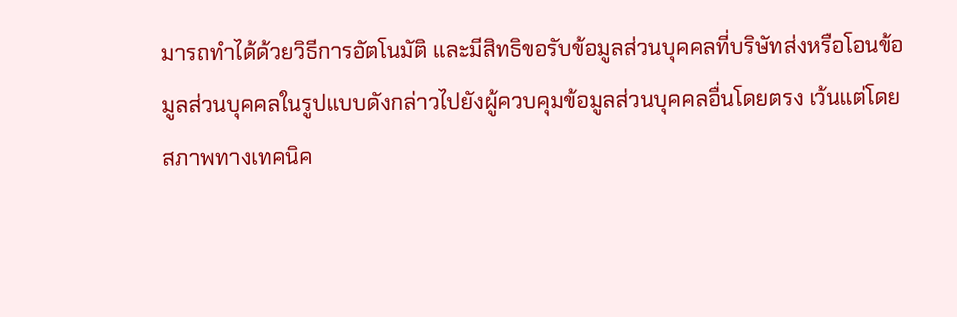มารถทำได้ด้วยวิธีการอัตโนมัติ และมีสิทธิขอรับข้อมูลส่วนบุคคลที่บริษัทส่งหรือโอนข้อมูลส่วนบุคคลในรูปแบบดังกล่าวไปยังผู้ควบคุมข้อมูลส่วนบุคคลอื่นโดยตรง เว้นแต่โดยสภาพทางเทคนิค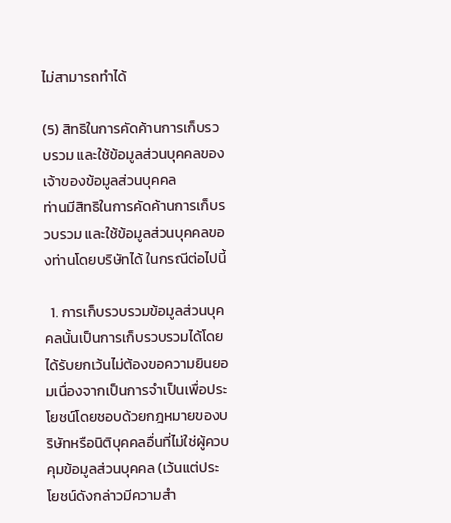ไม่สามารถทำได้

(5) สิทธิในการคัดค้านการเก็บรวบรวม และใช้ข้อมูลส่วนบุคคลของเจ้าของข้อมูลส่วนบุคคล
ท่านมีสิทธิในการคัดค้านการเก็บรวบรวม และใช้ข้อมูลส่วนบุคคลของท่านโดยบริษัทได้ ในกรณีต่อไปนี้

  1. การเก็บรวบรวมข้อมูลส่วนบุคคลนั้นเป็นการเก็บรวบรวมได้โดยได้รับยกเว้นไม่ต้องขอความยินยอมเนื่องจากเป็นการจำเป็นเพื่อประโยชน์โดยชอบด้วยกฎหมายของบริษัทหรือนิติบุคคลอื่นที่ไม่ใช่ผู้ควบคุมข้อมูลส่วนบุคคล (เว้นแต่ประโยชน์ดังกล่าวมีความสำ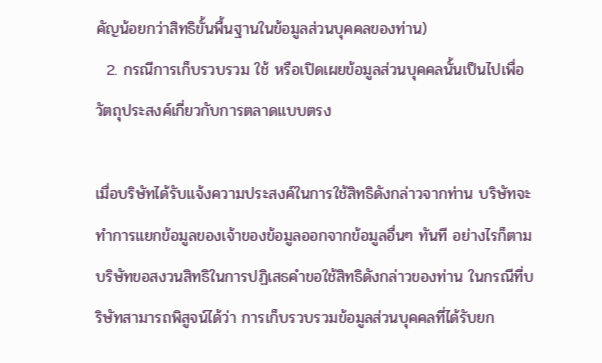คัญน้อยกว่าสิทธิขั้นพื้นฐานในข้อมูลส่วนบุคคลของท่าน)
  2. กรณีการเก็บรวบรวม ใช้ หรือเปิดเผยข้อมูลส่วนบุคคลนั้นเป็นไปเพื่อวัตถุประสงค์เกี่ยวกับการตลาดแบบตรง

เมื่อบริษัทได้รับแจ้งความประสงค์ในการใช้สิทธิดังกล่าวจากท่าน บริษัทจะทำการแยกข้อมูลของเจ้าของข้อมูลออกจากข้อมูลอื่นๆ ทันที อย่างไรก็ตามบริษัทขอสงวนสิทธิในการปฏิเสธคำขอใช้สิทธิดังกล่าวของท่าน ในกรณีที่บริษัทสามารถพิสูจน์ได้ว่า การเก็บรวบรวมข้อมูลส่วนบุคคลที่ได้รับยก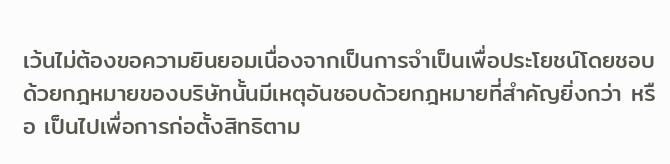เว้นไม่ต้องขอความยินยอมเนื่องจากเป็นการจำเป็นเพื่อประโยชน์โดยชอบด้วยกฎหมายของบริษัทนั้นมีเหตุอันชอบด้วยกฎหมายที่สำคัญยิ่งกว่า หรือ เป็นไปเพื่อการก่อตั้งสิทธิตาม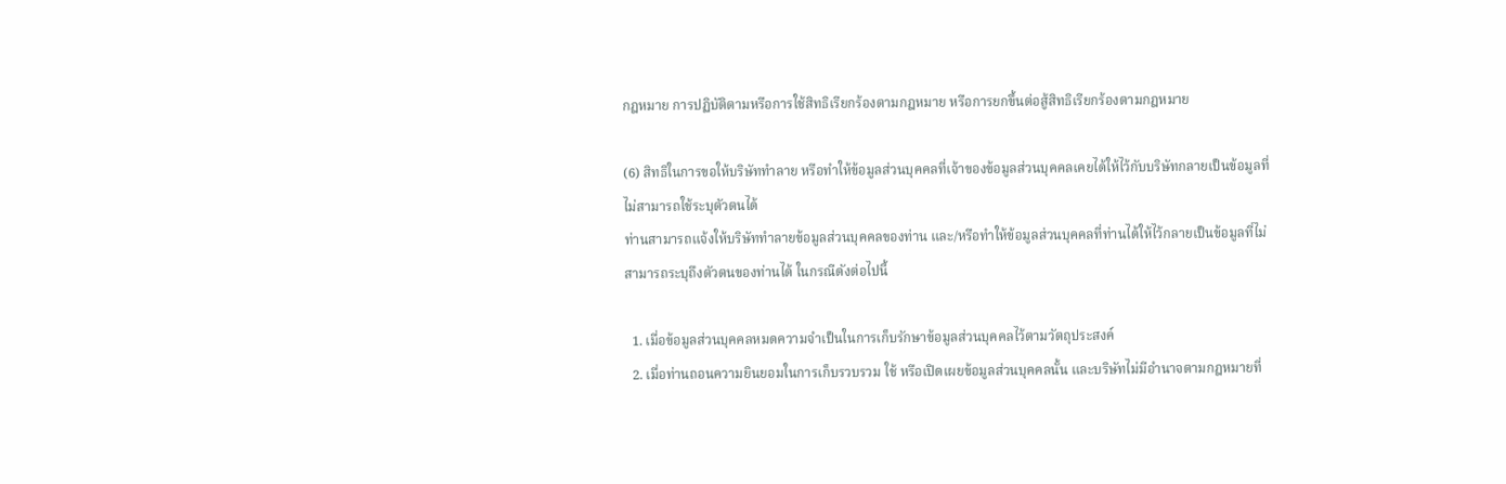กฎหมาย การปฏิบัติตามหรือการใช้สิทธิเรียกร้องตามกฎหมาย หรือการยกขึ้นต่อสู้สิทธิเรียกร้องตามกฎหมาย

(6) สิทธิในการขอให้บริษัททำลาย หรือทำให้ข้อมูลส่วนบุคคลที่เจ้าของข้อมูลส่วนบุคคลเคยได้ให้ไว้กับบริษัทกลายเป็นข้อมูลที่ไม่สามารถใช้ระบุตัวตนได้
ท่านสามารถแจ้งให้บริษัททำลายข้อมูลส่วนบุคคลของท่าน และ/หรือทำให้ข้อมูลส่วนบุคคลที่ท่านได้ให้ไว้กลายเป็นข้อมูลที่ไม่สามารถระบุถึงตัวตนของท่านได้ ในกรณีดังต่อไปนี้

  1. เมื่อข้อมูลส่วนบุคคลหมดความจำเป็นในการเก็บรักษาข้อมูลส่วนบุคคลไว้ตามวัตถุประสงค์
  2. เมื่อท่านถอนความยินยอมในการเก็บรวบรวม ใช้ หรือเปิดเผยข้อมูลส่วนบุคคลนั้น และบริษัทไม่มีอำนาจตามกฎหมายที่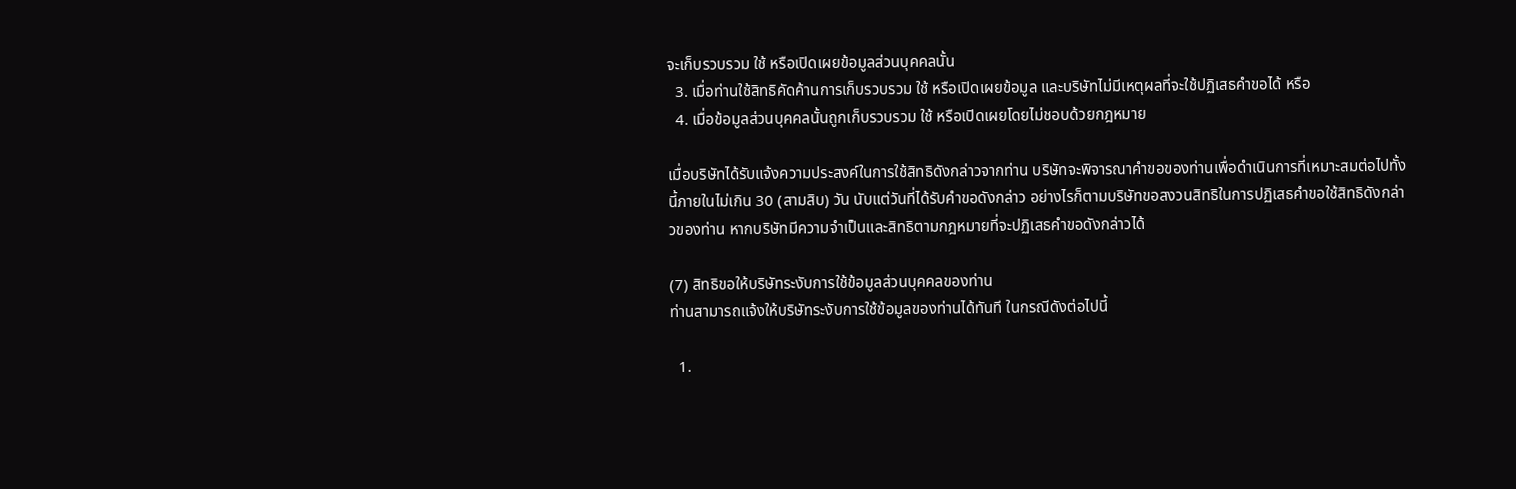จะเก็บรวบรวม ใช้ หรือเปิดเผยข้อมูลส่วนบุคคลนั้น
  3. เมื่อท่านใช้สิทธิคัดค้านการเก็บรวบรวม ใช้ หรือเปิดเผยข้อมูล และบริษัทไม่มีเหตุผลที่จะใช้ปฏิเสธคำขอได้ หรือ
  4. เมื่อข้อมูลส่วนบุคคลนั้นถูกเก็บรวบรวม ใช้ หรือเปิดเผยโดยไม่ชอบด้วยกฎหมาย

เมื่อบริษัทได้รับแจ้งความประสงค์ในการใช้สิทธิดังกล่าวจากท่าน บริษัทจะพิจารณาคำขอของท่านเพื่อดำเนินการที่เหมาะสมต่อไปทั้งนี้ภายในไม่เกิน 30 (สามสิบ) วัน นับแต่วันที่ได้รับคำขอดังกล่าว อย่างไรก็ตามบริษัทขอสงวนสิทธิในการปฏิเสธคำขอใช้สิทธิดังกล่าวของท่าน หากบริษัทมีความจำเป็นและสิทธิตามกฎหมายที่จะปฏิเสธคำขอดังกล่าวได้

(7) สิทธิขอให้บริษัทระงับการใช้ข้อมูลส่วนบุคคลของท่าน
ท่านสามารถแจ้งให้บริษัทระงับการใช้ข้อมูลของท่านได้ทันที ในกรณีดังต่อไปนี้

  1.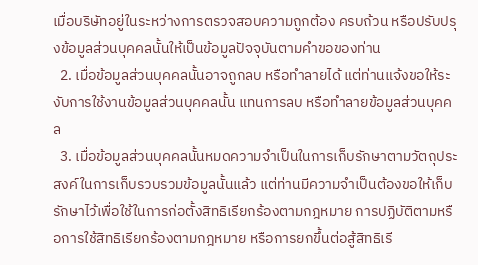เมื่อบริษัทอยู่ในระหว่างการตรวจสอบความถูกต้อง ครบถ้วน หรือปรับปรุงข้อมูลส่วนบุคคลนั้นให้เป็นข้อมูลปัจจุบันตามคำขอของท่าน
  2. เมื่อข้อมูลส่วนบุคคลนั้นอาจถูกลบ หรือทำลายได้ แต่ท่านแจ้งขอให้ระงับการใช้งานข้อมูลส่วนบุคคลนั้น แทนการลบ หรือทำลายข้อมูลส่วนบุคคล
  3. เมื่อข้อมูลส่วนบุคคลนั้นหมดความจำเป็นในการเก็บรักษาตามวัตถุประสงค์ในการเก็บรวบรวมข้อมูลนั้นแล้ว แต่ท่านมีความจำเป็นต้องขอให้เก็บรักษาไว้เพื่อใช้ในการก่อตั้งสิทธิเรียกร้องตามกฎหมาย การปฏิบัติตามหรือการใช้สิทธิเรียกร้องตามกฎหมาย หรือการยกขึ้นต่อสู้สิทธิเรี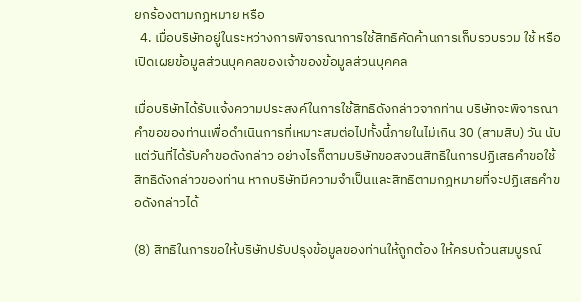ยกร้องตามกฎหมาย หรือ
  4. เมื่อบริษัทอยู่ในระหว่างการพิจารณาการใช้สิทธิคัดค้านการเก็บรวบรวม ใช้ หรือเปิดเผยข้อมูลส่วนบุคคลของเจ้าของข้อมูลส่วนบุคคล

เมื่อบริษัทได้รับแจ้งความประสงค์ในการใช้สิทธิดังกล่าวจากท่าน บริษัทจะพิจารณาคำขอของท่านเพื่อดำเนินการที่เหมาะสมต่อไปทั้งนี้ภายในไม่เกิน 30 (สามสิบ) วัน นับแต่วันที่ได้รับคำขอดังกล่าว อย่างไรก็ตามบริษัทขอสงวนสิทธิในการปฏิเสธคำขอใช้สิทธิดังกล่าวของท่าน หากบริษัทมีความจำเป็นและสิทธิตามกฎหมายที่จะปฏิเสธคำขอดังกล่าวได้

(8) สิทธิในการขอให้บริษัทปรับปรุงข้อมูลของท่านให้ถูกต้อง ให้ครบถ้วนสมบูรณ์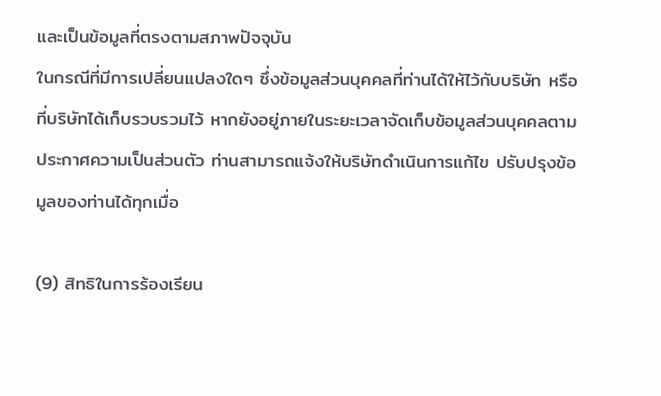และเป็นข้อมูลที่ตรงตามสภาพปัจจุบัน
ในกรณีที่มีการเปลี่ยนแปลงใดๆ ซึ่งข้อมูลส่วนบุคคลที่ท่านได้ให้ไว้กับบริษัท หรือที่บริษัทได้เก็บรวบรวมไว้ หากยังอยู่ภายในระยะเวลาจัดเก็บข้อมูลส่วนบุคคลตาม ประกาศความเป็นส่วนตัว ท่านสามารถแจ้งให้บริษัทดำเนินการแก้ไข ปรับปรุงข้อมูลของท่านได้ทุกเมื่อ

(9) สิทธิในการร้องเรียน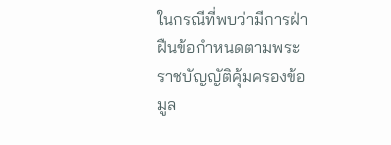ในกรณีที่พบว่ามีการฝ่าฝืนข้อกำหนดตามพระราชบัญญัติคุ้มครองข้อมูล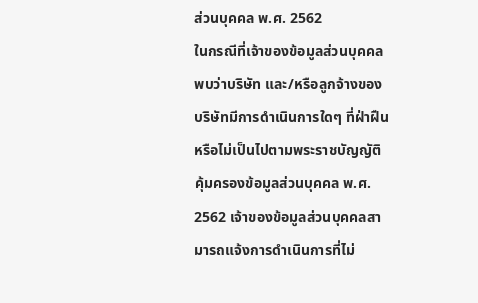ส่วนบุคคล พ.ศ. 2562
ในกรณีที่เจ้าของข้อมูลส่วนบุคคลพบว่าบริษัท และ/หรือลูกจ้างของบริษัทมีการดำเนินการใดๆ ที่ฝ่าฝืนหรือไม่เป็นไปตามพระราชบัญญัติคุ้มครองข้อมูลส่วนบุคคล พ.ศ. 2562 เจ้าของข้อมูลส่วนบุคคลสามารถแจ้งการดำเนินการที่ไม่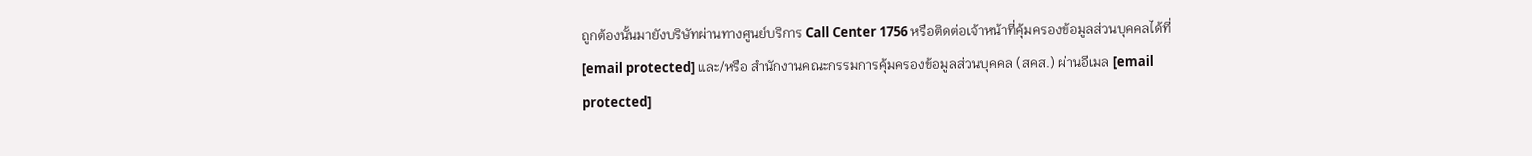ถูกต้องนั้นมายังบริษัทผ่านทางศูนย์บริการ Call Center 1756 หรือติดต่อเจ้าหน้าที่คุ้มครองข้อมูลส่วนบุคคลได้ที่ [email protected] และ/หรือ สำนักงานคณะกรรมการคุ้มครองข้อมูลส่วนบุคคล (สคส.) ผ่านอีเมล [email protected]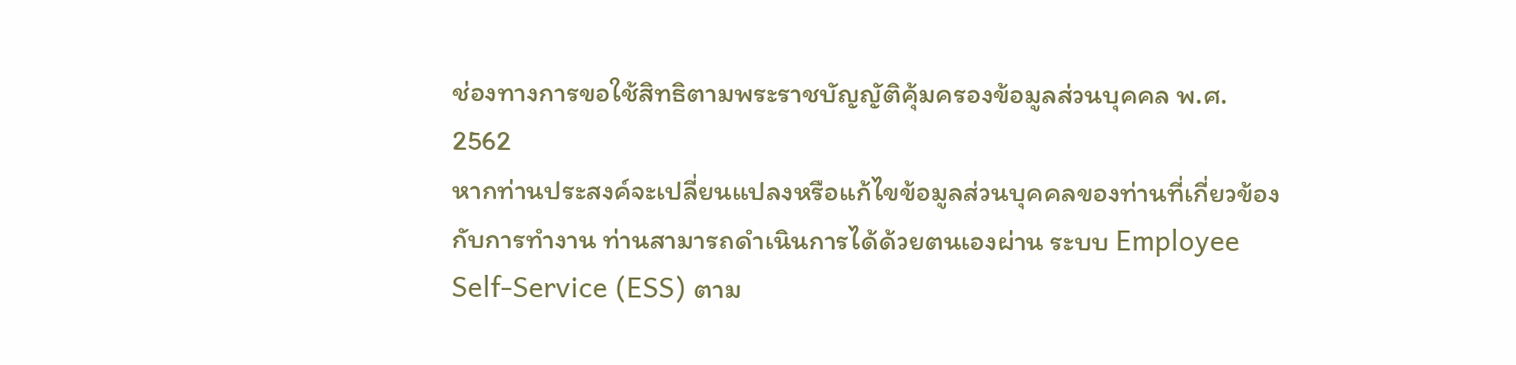ช่องทางการขอใช้สิทธิตามพระราชบัญญัติคุ้มครองข้อมูลส่วนบุคคล พ.ศ. 2562
หากท่านประสงค์จะเปลี่ยนแปลงหรือแก้ไขข้อมูลส่วนบุคคลของท่านที่เกี่ยวข้องกับการทำงาน ท่านสามารถดำเนินการได้ด้วยตนเองผ่าน ระบบ Employee Self-Service (ESS) ตาม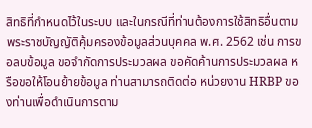สิทธิที่กำหนดไว้ในระบบ และในกรณีที่ท่านต้องการใช้สิทธิอื่นตามพระราชบัญญัติคุ้มครองข้อมูลส่วนบุคคล พ.ศ. 2562 เช่น การขอลบข้อมูล ขอจำกัดการประมวลผล ขอคัดค้านการประมวลผล หรือขอให้โอนย้ายข้อมูล ท่านสามารถติดต่อ หน่วยงาน HRBP ของท่านเพื่อดำเนินการตาม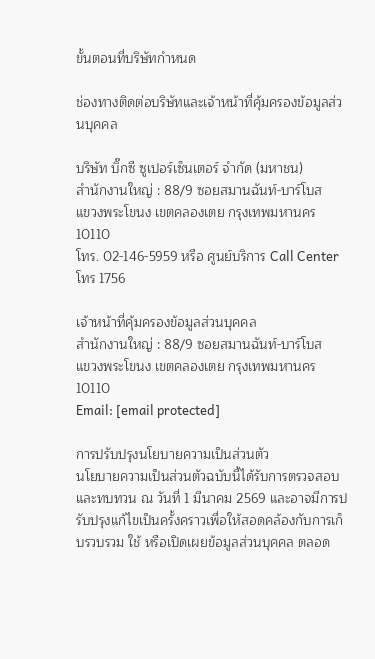ขั้นตอนที่บริษัทกำหนด

ช่องทางติดต่อบริษัทและเจ้าหน้าที่คุ้มครองข้อมูลส่วนบุคคล

บริษัท บิ๊กซี ซูเปอร์เซ็นเตอร์ จำกัด (มหาชน)
สำนักงานใหญ่ : 88/9 ซอยสมานฉันท์-บาร์โบส
แขวงพระโขนง เขตคลองเตย กรุงเทพมหานคร 10110
โทร. 02-146-5959 หรือ ศูนย์บริการ Call Center โทร 1756

เจ้าหน้าที่คุ้มครองข้อมูลส่วนบุคคล
สำนักงานใหญ่ : 88/9 ซอยสมานฉันท์-บาร์โบส
แขวงพระโขนง เขตคลองเตย กรุงเทพมหานคร 10110
Email: [email protected]

การปรับปรุงนโยบายความเป็นส่วนตัว
นโยบายความเป็นส่วนตัวฉบับนี้ได้รับการตรวจสอบและทบทวน ณ วันที่ 1 มีนาคม 2569 และอาจมีการปรับปรุงแก้ไขเป็นครั้งคราวเพื่อให้สอดคล้องกับการเก็บรวบรวม ใช้ หรือเปิดเผยข้อมูลส่วนบุคคล ตลอด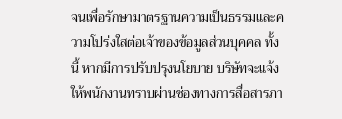จนเพื่อรักษามาตรฐานความเป็นธรรมและความโปร่งใสต่อเจ้าของข้อมูลส่วนบุคคล ทั้งนี้ หากมีการปรับปรุงนโยบาย บริษัทจะแจ้งให้พนักงานทราบผ่านช่องทางการสื่อสารภา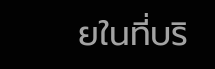ยในที่บริ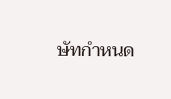ษัทกำหนด